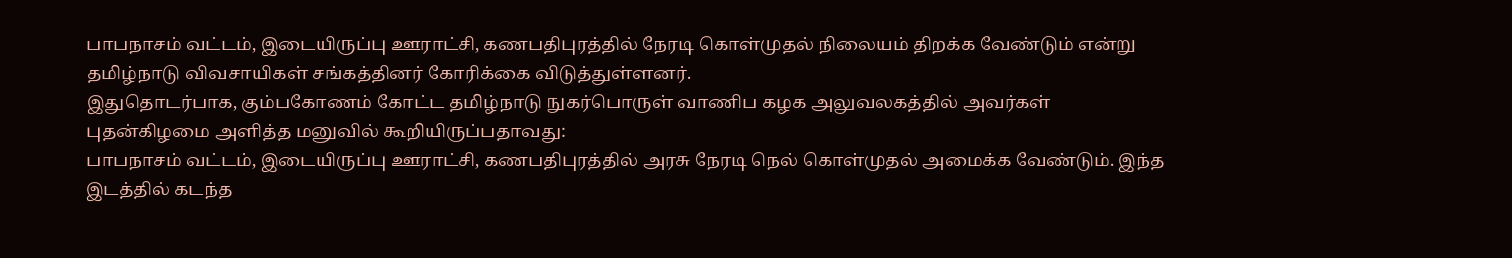பாபநாசம் வட்டம், இடையிருப்பு ஊராட்சி, கணபதிபுரத்தில் நேரடி கொள்முதல் நிலையம் திறக்க வேண்டும் என்று தமிழ்நாடு விவசாயிகள் சங்கத்தினர் கோரிக்கை விடுத்துள்ளனர்.
இதுதொடர்பாக, கும்பகோணம் கோட்ட தமிழ்நாடு நுகர்பொருள் வாணிப கழக அலுவலகத்தில் அவர்கள் புதன்கிழமை அளித்த மனுவில் கூறியிருப்பதாவது:
பாபநாசம் வட்டம், இடையிருப்பு ஊராட்சி, கணபதிபுரத்தில் அரசு நேரடி நெல் கொள்முதல் அமைக்க வேண்டும். இந்த இடத்தில் கடந்த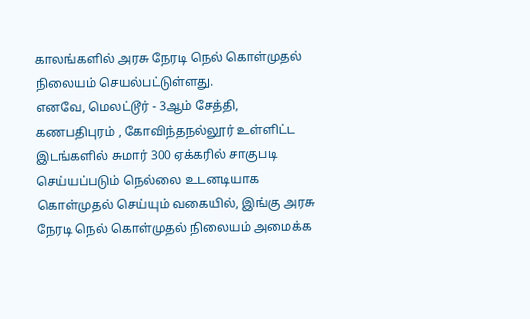காலங்களில் அரசு நேரடி நெல் கொள்முதல் நிலையம் செயல்பட்டுள்ளது.
எனவே, மெலட்டூர் - 3ஆம் சேத்தி, கணபதிபுரம் , கோவிந்தநல்லூர் உள்ளிட்ட இடங்களில் சுமார் 300 ஏக்கரில் சாகுபடி செய்யப்படும் நெல்லை உடனடியாக கொள்முதல் செய்யும் வகையில், இங்கு அரசு நேரடி நெல் கொள்முதல் நிலையம் அமைக்க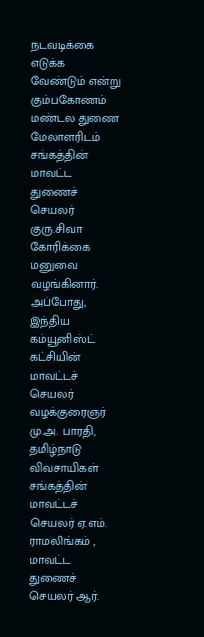நடவடிக்கை எடுக்க வேண்டும் என்று கும்பகோணம் மண்டல துணை மேலாளரிடம் சங்கத்தின் மாவட்ட துணைச் செயலர் குரு.சிவா கோரிக்கை மனுவை வழங்கினார்.
அப்போது, இந்திய கம்யூனிஸ்ட் கட்சியின் மாவட்டச் செயலர் வழக்குரைஞர் மு.அ. பாரதி, தமிழ்நாடு விவசாயிகள் சங்கத்தின் மாவட்டச் செயலர் ஏ.எம். ராமலிங்கம் , மாவட்ட துணைச் செயலர் ஆர்.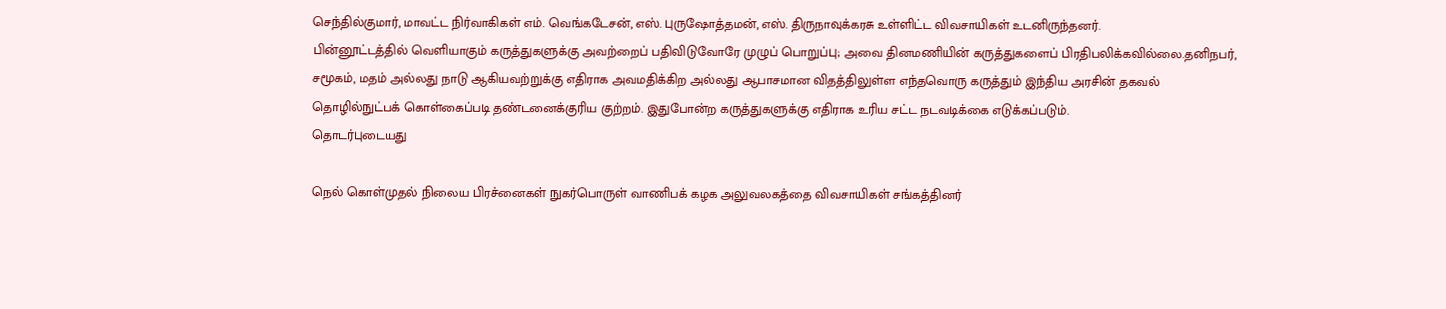செந்தில்குமார், மாவட்ட நிர்வாகிகள் எம். வெங்கடேசன், எஸ். புருஷோத்தமன், எஸ். திருநாவுக்கரசு உள்ளிட்ட விவசாயிகள் உடனிருந்தனர்.
பின்னூட்டத்தில் வெளியாகும் கருத்துகளுக்கு அவற்றைப் பதிவிடுவோரே முழுப் பொறுப்பு; அவை தினமணியின் கருத்துகளைப் பிரதிபலிக்கவில்லை.தனிநபர், சமூகம், மதம் அல்லது நாடு ஆகியவற்றுக்கு எதிராக அவமதிக்கிற அல்லது ஆபாசமான விதத்திலுள்ள எந்தவொரு கருத்தும் இந்திய அரசின் தகவல் தொழில்நுட்பக் கொள்கைப்படி தண்டனைக்குரிய குற்றம். இதுபோன்ற கருத்துகளுக்கு எதிராக உரிய சட்ட நடவடிக்கை எடுக்கப்படும்.
தொடர்புடையது

நெல் கொள்முதல் நிலைய பிரச்னைகள் நுகர்பொருள் வாணிபக் கழக அலுவலகத்தை விவசாயிகள் சங்கத்தினர்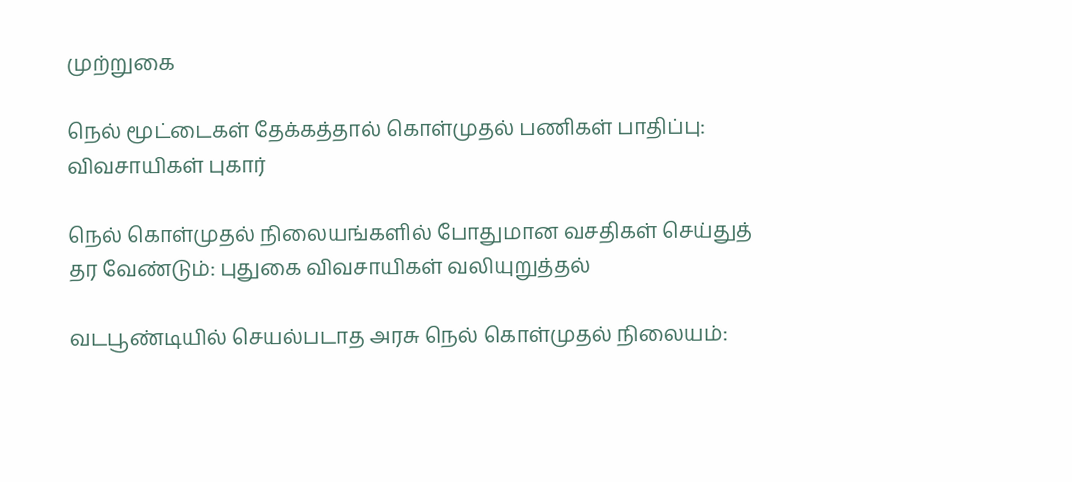முற்றுகை

நெல் மூட்டைகள் தேக்கத்தால் கொள்முதல் பணிகள் பாதிப்பு: விவசாயிகள் புகார்

நெல் கொள்முதல் நிலையங்களில் போதுமான வசதிகள் செய்துத் தர வேண்டும்: புதுகை விவசாயிகள் வலியுறுத்தல்

வடபூண்டியில் செயல்படாத அரசு நெல் கொள்முதல் நிலையம்: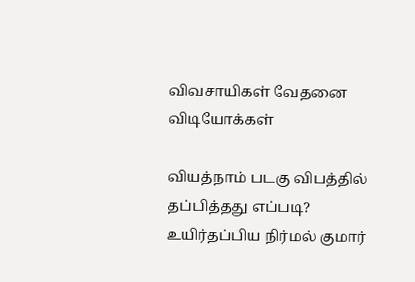விவசாயிகள் வேதனை
விடியோக்கள்

வியத்நாம் படகு விபத்தில் தப்பித்தது எப்படி? உயிர்தப்பிய நிர்மல் குமார்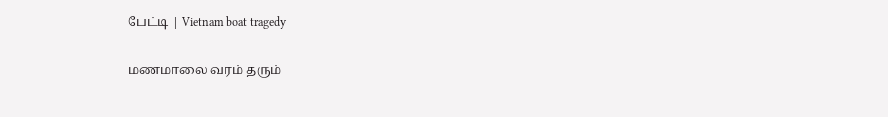பேட்டி | Vietnam boat tragedy

மணமாலை வரம் தரும்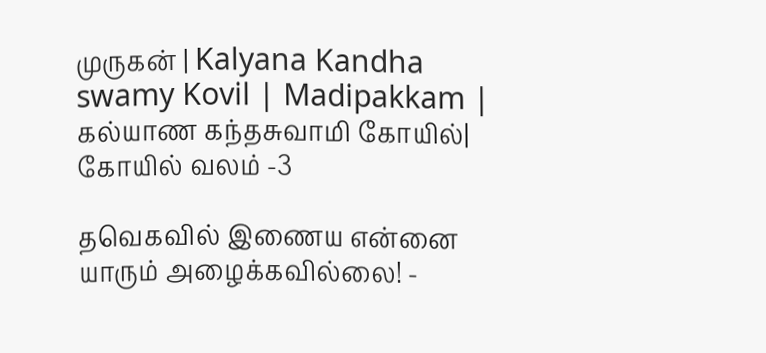முருகன் | Kalyana Kandha swamy Kovil | Madipakkam | கல்யாண கந்தசுவாமி கோயில்| கோயில் வலம் -3

தவெகவில் இணைய என்னை யாரும் அழைக்கவில்லை! -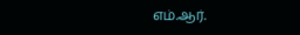எம்.ஆர்.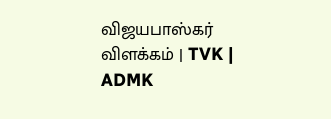விஜயபாஸ்கர் விளக்கம் | TVK | ADMK